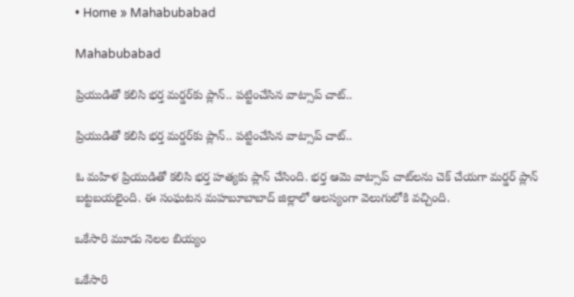• Home » Mahabubabad

Mahabubabad

ప్రియుడితో కలిసి భర్త మర్డర్‌కు ప్లాన్.. పట్టించేసిన వాట్సాప్ చాట్..

ప్రియుడితో కలిసి భర్త మర్డర్‌కు ప్లాన్.. పట్టించేసిన వాట్సాప్ చాట్..

ఓ మహిళ ప్రియుడితో కలిసి భర్త హత్యకు ప్లాన్ చేసింది. భర్త ఆమె వాట్సాప్ చాట్‌లను చెక్ చేయగా మర్డర్ ప్లాన్ బట్టబయలైంది. ఈ సంఘటన మహబూబాబాద్ జిల్లాలో ఆలస్యంగా వెలుగులోకి వచ్చింది.

ఒకేసారి మూడు నెలల బియ్యం

ఒకేసారి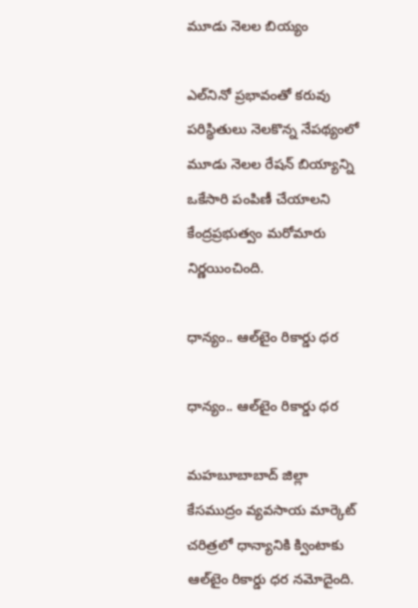మూడు నెలల బియ్యం

ఎల్‌నినో ప్రభావంతో కరువు పరిస్థితులు నెలకొన్న నేపథ్యంలో మూడు నెలల రేషన్‌ బియ్యాన్ని ఒకేసారి పంపిణీ చేయాలని కేంద్రప్రభుత్వం మరోమారు నిర్ణయించింది.

ధాన్యం.. ఆల్‌టైం రికార్డు ధర

ధాన్యం.. ఆల్‌టైం రికార్డు ధర

మహబూబాబాద్‌ జిల్లా కేసముద్రం వ్యవసాయ మార్కెట్‌ చరిత్రలో ధాన్యానికి క్వింటాకు ఆల్‌టైం రికార్డు ధర నమోదైంది.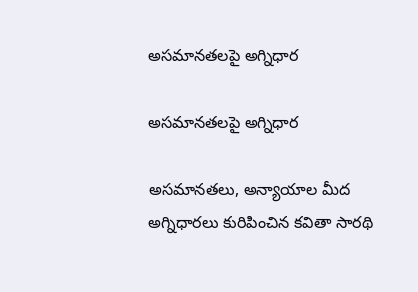అసమానతలపై అగ్నిధార

అసమానతలపై అగ్నిధార

అసమానతలు, అన్యాయాల మీద అగ్నిధారలు కురిపించిన కవితా సారథి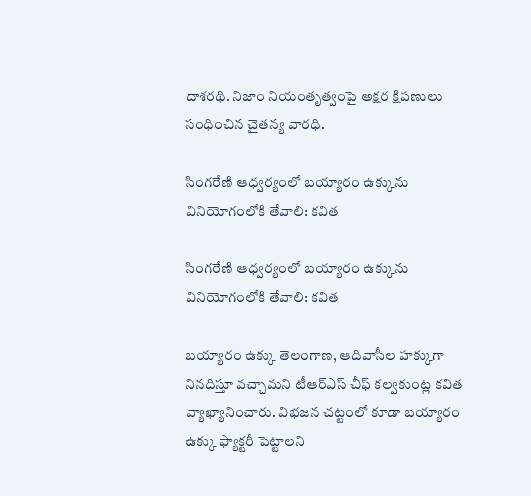దాశరథి. నిజాం నియంతృత్వంపై అక్షర క్షిపణులు సంధించిన చైతన్య వారధి.

సింగరేణి ఆధ్వర్యంలో బయ్యారం ఉక్కును వినియోగంలోకి తేవాలి: కవిత

సింగరేణి ఆధ్వర్యంలో బయ్యారం ఉక్కును వినియోగంలోకి తేవాలి: కవిత

బయ్యారం ఉక్కు తెలంగాణ, ఆదివాసీల హక్కుగా నినదిస్తూ వచ్చామని టీఆర్ఎస్ చీఫ్ కల్వకుంట్ల కవిత వ్యాఖ్యానించారు. విభజన చట్టంలో కూడా బయ్యారం ఉక్కు ఫ్యాక్టరీ పెట్టాలని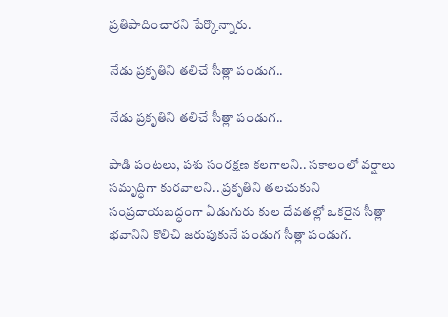ప్రతిపాదించారని పేర్కొన్నారు.

నేడు ప్రకృతిని తలిచే సీత్లా పండుగ..

నేడు ప్రకృతిని తలిచే సీత్లా పండుగ..

పాడి పంటలు, పశు సంరక్షణ కలగాలని.. సకాలంలో వర్షాలు సమృద్ధిగా కురవాలని.. ప్రకృతిని తలచుకుని సంప్రదాయబద్ధంగా ఏడుగురు కుల దేవతల్లో ఒకరైన సీత్లా భవానిని కొలిచి జరుపుకునే పండుగ సీత్లా పండుగ.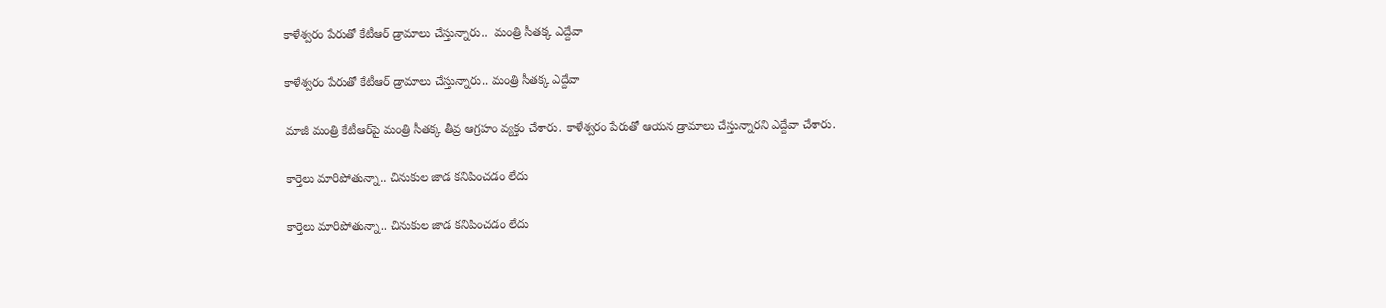కాళేశ్వరం పేరుతో కేటీఆర్ డ్రామాలు చేస్తున్నారు..  మంత్రి సీతక్క ఎద్దేవా

కాళేశ్వరం పేరుతో కేటీఆర్ డ్రామాలు చేస్తున్నారు.. మంత్రి సీతక్క ఎద్దేవా

మాజీ మంత్రి కేటీఆర్‌పై మంత్రి సీతక్క తీవ్ర ఆగ్రహం వ్యక్తం చేశారు. కాళేశ్వరం పేరుతో ఆయన డ్రామాలు చేస్తున్నారని ఎద్దేవా చేశారు.

కార్తెలు మారిపోతున్నా.. చినుకుల జాడ కనిపించడం లేదు

కార్తెలు మారిపోతున్నా.. చినుకుల జాడ కనిపించడం లేదు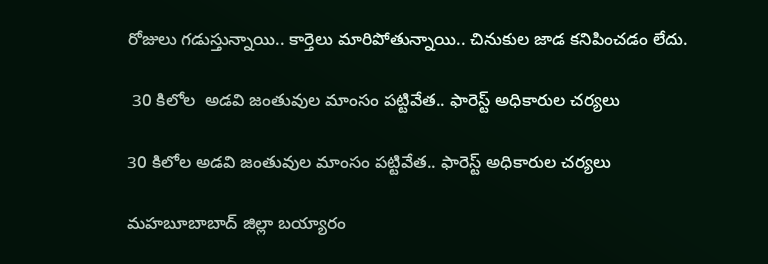రోజులు గడుస్తున్నాయి.. కార్తెలు మారిపోతున్నాయి.. చినుకుల జాడ కనిపించడం లేదు.

 30 కిలోల  అడవి జంతువుల మాంసం పట్టివేత.. ఫారెస్ట్ అధికారుల చర్యలు

30 కిలోల అడవి జంతువుల మాంసం పట్టివేత.. ఫారెస్ట్ అధికారుల చర్యలు

మహబూబాబాద్ జిల్లా బయ్యారం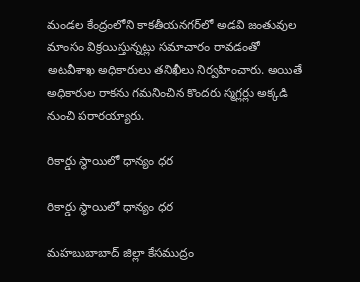మండల కేంద్రంలోని కాకతీయనగర్‌లో అడవి జంతువుల మాంసం విక్రయిస్తున్నట్లు సమాచారం రావడంతో అటవీశాఖ అధికారులు తనిఖీలు నిర్వహించారు. అయితే అధికారుల రాకను గమనించిన కొందరు స్మగ్లర్లు అక్కడి నుంచి పరారయ్యారు.

రికార్డు స్థాయిలో ధాన్యం ధర

రికార్డు స్థాయిలో ధాన్యం ధర

మహబుబాబాద్ జిల్లా కేసముద్రం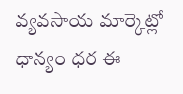వ్యవసాయ మార్కెట్లో ధాన్యం ధర ఈ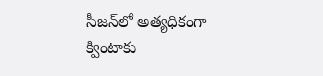సీజన్‌లో అత్యధికంగా క్వింటాకు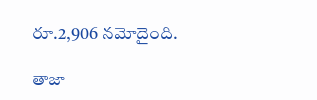రూ.2,906 నమోదైంది.

తాజా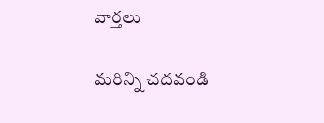వార్తలు

మరిన్ని చదవండి